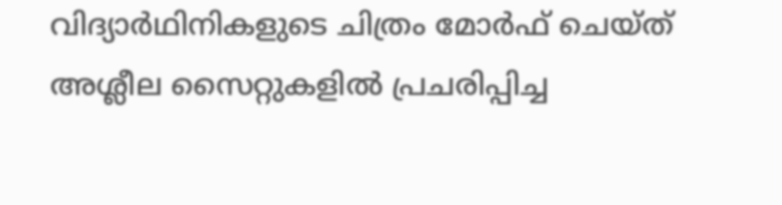വിദ‍്യാർഥിനികളുടെ ചിത്രം മോർഫ് ചെയ്ത് അശ്ലീല സൈറ്റുകളിൽ പ്രചരിപ്പിച്ച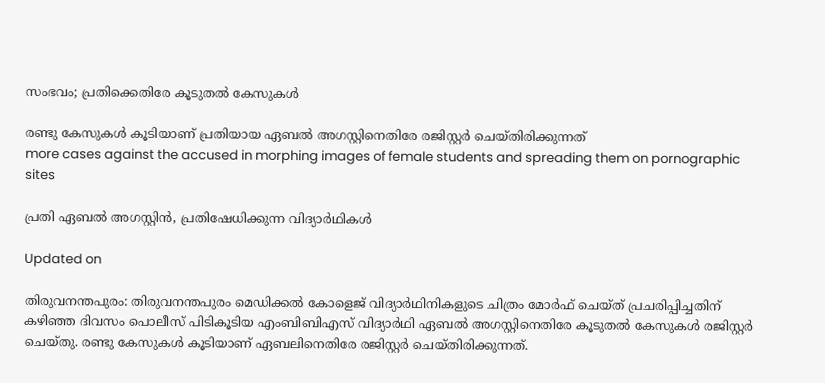സംഭവം; പ്രതിക്കെതിരേ കൂടുതൽ കേസുകൾ

രണ്ടു കേസുകൾ കൂടിയാണ് പ്രതിയായ ഏബൽ അഗസ്റ്റിനെതിരേ രജിസ്റ്റർ ചെയ്തിരിക്കുന്നത്
more cases against the accused in morphing images of female students and spreading them on pornographic sites

പ്രതി ഏബൽ അഗസ്റ്റിൻ, പ്രതിഷേധിക്കുന്ന വിദ‍്യാർഥികൾ

Updated on

തിരുവനന്തപുരം: തിരുവനന്തപുരം മെഡിക്കൽ കോളെജ് വിദ‍്യാർഥിനികളുടെ ചിത്രം മോർഫ് ചെയ്ത് പ്രചരിപ്പിച്ചതിന് കഴിഞ്ഞ ദിവസം പൊലീസ് പിടികൂടിയ എംബിബിഎസ് വിദ‍്യാർഥി ഏബൽ അഗസ്റ്റിനെതിരേ കൂടുതൽ കേസുകൾ രജിസ്റ്റർ ചെയ്തു. രണ്ടു കേസുകൾ കൂടിയാണ് ഏബലിനെതിരേ രജിസ്റ്റർ ചെയ്തിരിക്കുന്നത്.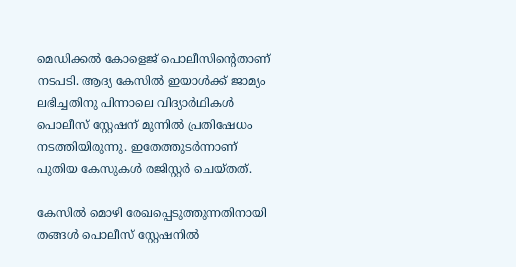മെഡിക്കൽ കോളെജ് പൊലീസിന്‍റെതാണ് നടപടി. ആദ‍്യ കേസിൽ ഇയാൾക്ക് ജാമ‍്യം ലഭിച്ചതിനു പിന്നാലെ വിദ‍്യാർഥികൾ പൊലീസ് സ്റ്റേഷന് മുന്നിൽ പ്രതിഷേധം നടത്തിയിരുന്നു. ഇതേത്തുടർന്നാണ് പുതിയ കേസുകൾ രജിസ്റ്റർ ചെയ്തത്.

കേസിൽ മൊഴി രേഖപ്പെടുത്തുന്നതിനായി തങ്ങൾ പൊലീസ് സ്റ്റേഷനിൽ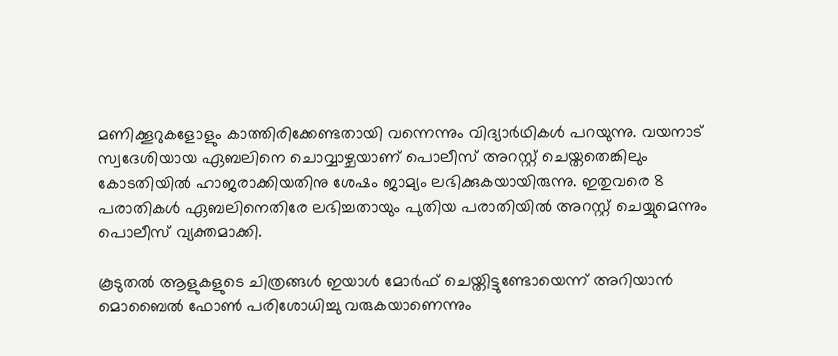മണിക്കൂറുകളോളും കാത്തിരിക്കേണ്ടതായി വന്നെന്നും വിദ‍്യാർഥികൾ പറയുന്നു. വയനാട് സ്വദേശിയായ ഏബലിനെ ചൊവ്വാഴ്ചയാണ് പൊലീസ് അറസ്റ്റ് ചെയ്തതെങ്കിലും കോടതിയിൽ ഹാജരാക്കിയതിനു ശേഷം ജാമ‍്യം ലഭിക്കുകയായിരുന്നു. ഇതുവരെ 8 പരാതികൾ ഏബലിനെതിരേ ലഭിച്ചതായും പുതിയ പരാതിയിൽ അറസ്റ്റ് ചെയ്യുമെന്നും പൊലീസ് വ‍്യക്തമാക്കി.

കൂടുതൽ ആളുകളുടെ ചിത്രങ്ങൾ ഇയാൾ‌ മോർഫ് ചെയ്തിട്ടുണ്ടോയെന്ന് അറിയാൻ മൊബൈൽ ഫോൺ പരിശോധിച്ചു വരുകയാണെന്നും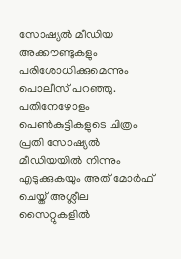സോഷ‍്യൽ മീഡിയ അക്കൗണ്ടുകളും പരിശോധിക്കുമെന്നും പൊലീസ് പറഞ്ഞു. പതിനേഴോളം പെൺകുട്ടികളുടെ ചിത്രം പ്രതി സോഷ‍്യൽ മീഡിയയിൽ നിന്നും എടുക്കുകയും അത് മോർഫ് ചെയ്ത് അശ്ലീല സൈറ്റുകളിൽ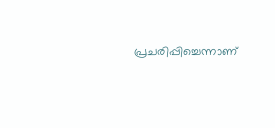പ്രചരിപ്പിച്ചെന്നാണ്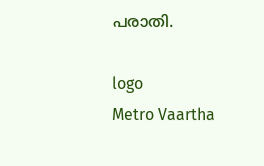പരാതി.

logo
Metro Vaartha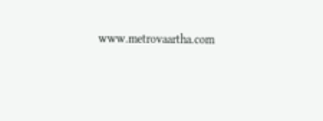www.metrovaartha.com